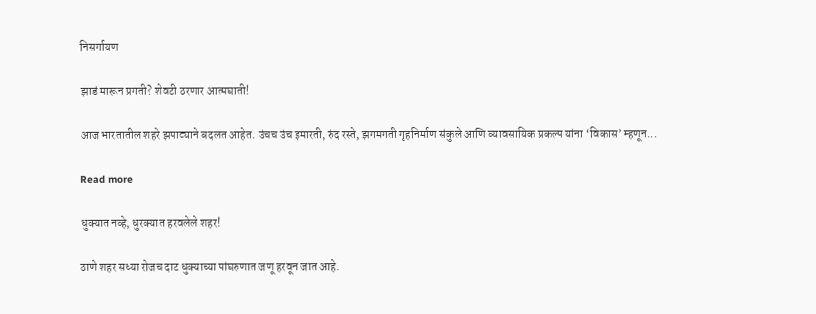निसर्गायण

झाडं मारून प्रगती? शेवटी ठरणार आत्मघाती!

आज भारतातील शहरे झपाट्याने बदलत आहेत. उंचच उंच इमारती, रुंद रस्ते, झगमगती गृहनिर्माण संकुले आणि व्यावसायिक प्रकल्प यांना ‘विकास’ म्हणून...

Read more

धुक्यात नव्हे, धुरक्यात हरवलेले शहर!

ठाणे शहर सध्या रोजच दाट धुक्याच्या पांघरुणात जणू हरवून जात आहे.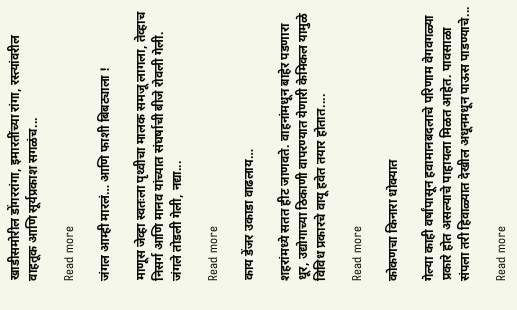खाडीसमोरील डोंगररांगा, इमारतींच्या रांगा, रस्त्यांवरील वाहतूक आणि सूर्यप्रकाश सगळंच...

Read more

जंगल आम्ही मारलं… आणि फाशी बिबट्याला !

माणूस जेव्हा स्वतःला पृथ्वीचा मालक समजू लागला, तेव्हाच निसर्ग आणि मानव यांच्यात संघर्षाची बीजे रोवली गेली. जंगले तोडली गेली, नद्या...

Read more

काय डेंजर उकाडा वाढलाय…

शहरांमध्ये सतत हीट जाणवते. वाहनांमधून बाहेर पडणारा धूर, उद्योगाच्या ठिकाणी वापरण्यात येणारी केमिकल यामुळे विविध प्रकारचे वायू हवेत तयार होतात....

Read more

कोकणचा किनारा धोक्यात

गेल्या काही वर्षांपासून हवामानबदलाचे परिणाम वेगवगळ्या प्रकारे होत असल्याचे पाहायला मिळत आहेत. पावसाळा संपला तरी हिवाळ्यात देखील अधूनमधून पाऊस पाडण्याचे...

Read more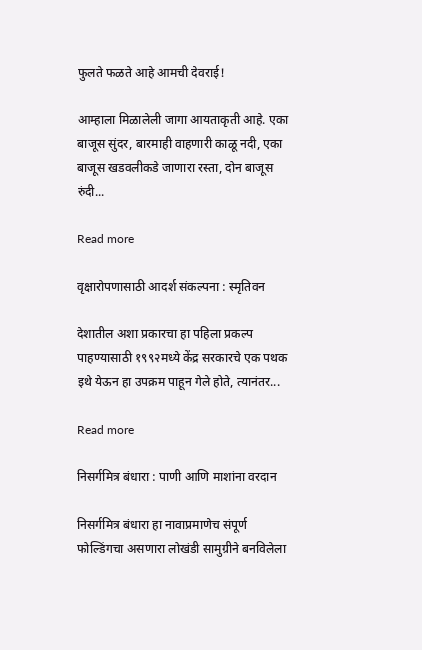फुलते फळते आहे आमची देवराई!

आम्हाला मिळालेली जागा आयताकृती आहे. एका बाजूस सुंदर, बारमाही वाहणारी काळू नदी, एका बाजूस खडवलीकडे जाणारा रस्ता, दोन बाजूस रुंदी...

Read more

वृक्षारोपणासाठी आदर्श संकल्पना : स्मृतिवन

देशातील अशा प्रकारचा हा पहिला प्रकल्प पाहण्यासाठी १९९२मध्ये केंद्र सरकारचे एक पथक इथे येऊन हा उपक्रम पाहून गेले होते, त्यानंतर...

Read more

निसर्गमित्र बंधारा : पाणी आणि माशांना वरदान

निसर्गमित्र बंधारा हा नावाप्रमाणेच संपूर्ण फोल्डिंगचा असणारा लोखंडी सामुग्रीने बनविलेला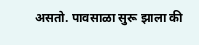असतो. पावसाळा सुरू झाला की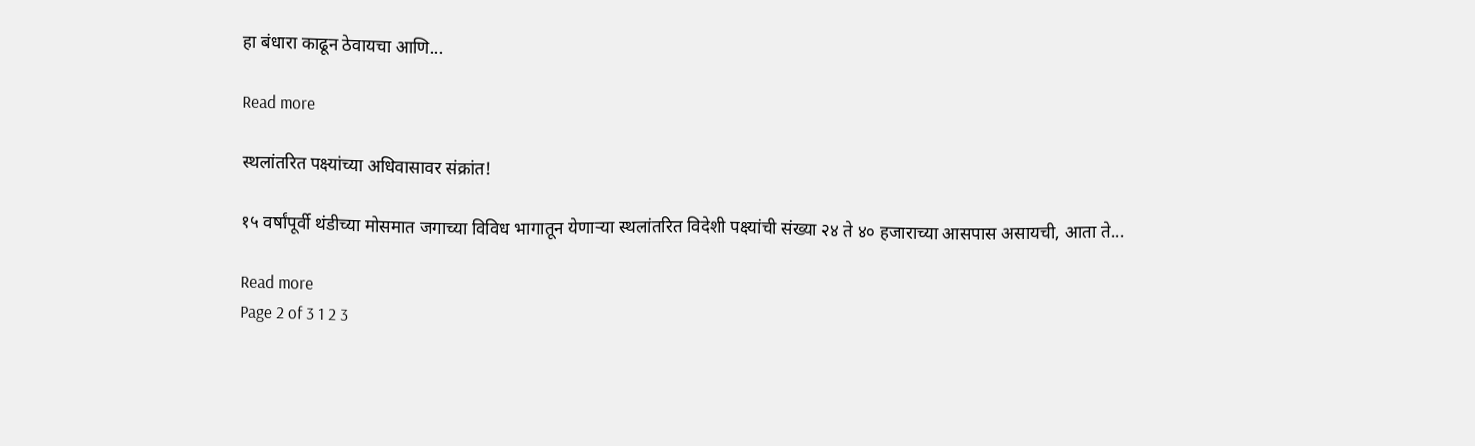हा बंधारा काढून ठेवायचा आणि...

Read more

स्थलांतरित पक्ष्यांच्या अधिवासावर संक्रांत!

१५ वर्षांपूर्वी थंडीच्या मोसमात जगाच्या विविध भागातून येणार्‍या स्थलांतरित विदेशी पक्ष्यांची संख्या २४ ते ४० हजाराच्या आसपास असायची, आता ते...

Read more
Page 2 of 3 1 2 3